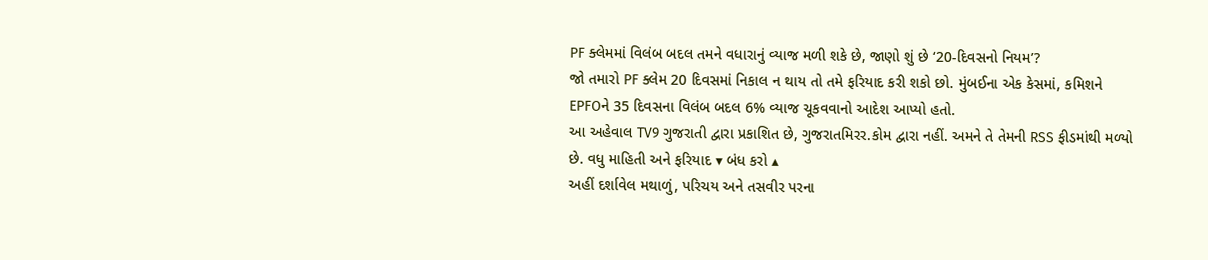PF ક્લેમમાં વિલંબ બદલ તમને વધારાનું વ્યાજ મળી શકે છે, જાણો શું છે ‘20-દિવસનો નિયમ’?
જો તમારો PF ક્લેમ 20 દિવસમાં નિકાલ ન થાય તો તમે ફરિયાદ કરી શકો છો. મુંબઈના એક કેસમાં, કમિશને EPFOને 35 દિવસના વિલંબ બદલ 6% વ્યાજ ચૂકવવાનો આદેશ આપ્યો હતો.
આ અહેવાલ TV9 ગુજરાતી દ્વારા પ્રકાશિત છે, ગુજરાતમિરર.કોમ દ્વારા નહીં. અમને તે તેમની RSS ફીડમાંથી મળ્યો છે. વધુ માહિતી અને ફરિયાદ ▾ બંધ કરો ▴
અહીં દર્શાવેલ મથાળું, પરિચય અને તસવીર પરના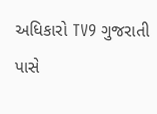અધિકારો TV9 ગુજરાતી પાસે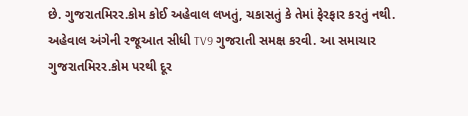છે. ગુજરાતમિરર.કોમ કોઈ અહેવાલ લખતું, ચકાસતું કે તેમાં ફેરફાર કરતું નથી.
અહેવાલ અંગેની રજૂઆત સીધી TV9 ગુજરાતી સમક્ષ કરવી. આ સમાચાર ગુજરાતમિરર.કોમ પરથી દૂર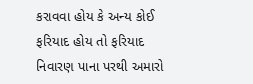કરાવવા હોય કે અન્ય કોઈ ફરિયાદ હોય તો ફરિયાદ નિવારણ પાના પરથી અમારો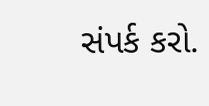સંપર્ક કરો.